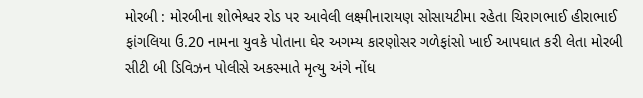મોરબી : મોરબીના શોભેશ્વર રોડ પર આવેલી લક્ષ્મીનારાયણ સોસાયટીમા રહેતા ચિરાગભાઈ હીરાભાઈ ફાંગલિયા ઉ.20 નામના યુવકે પોતાના ઘેર અગમ્ય કારણોસર ગળેફાંસો ખાઈ આપઘાત કરી લેતા મોરબી સીટી બી ડિવિઝન પોલીસે અકસ્માતે મૃત્યુ અંગે નોંધ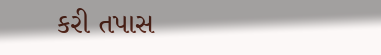કરી તપાસ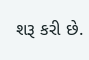શરૂ કરી છે.